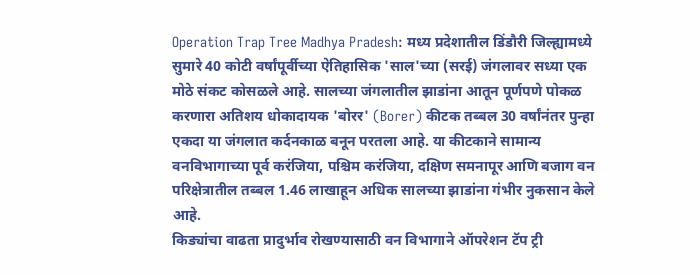Operation Trap Tree Madhya Pradesh: मध्य प्रदेशातील डिंडौरी जिल्ह्यामध्ये सुमारे 40 कोटी वर्षांपूर्वीच्या ऐतिहासिक 'साल'च्या (सरई) जंगलावर सध्या एक मोठे संकट कोसळले आहे. सालच्या जंगलातील झाडांना आतून पूर्णपणे पोकळ करणारा अतिशय धोकादायक 'बोरर' (Borer) कीटक तब्बल 30 वर्षांनंतर पुन्हा एकदा या जंगलात कर्दनकाळ बनून परतला आहे. या कीटकाने सामान्य वनविभागाच्या पूर्व करंजिया, पश्चिम करंजिया, दक्षिण समनापूर आणि बजाग वन परिक्षेत्रातील तब्बल 1.46 लाखाहून अधिक सालच्या झाडांना गंभीर नुकसान केले आहे.
किड्यांचा वाढता प्रादुर्भाव रोखण्यासाठी वन विभागाने ऑपरेशन टॅप ट्री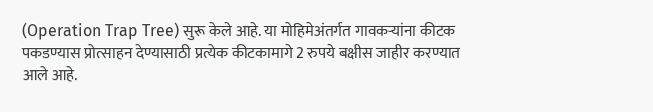(Operation Trap Tree) सुरू केले आहे. या मोहिमेअंतर्गत गावकऱ्यांना कीटक पकडण्यास प्रोत्साहन देण्यासाठी प्रत्येक कीटकामागे 2 रुपये बक्षीस जाहीर करण्यात आले आहे.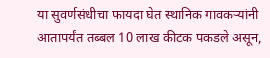या सुवर्णसंधीचा फायदा घेत स्थानिक गावकऱ्यांनी आतापर्यंत तब्बल 10 लाख कीटक पकडले असून,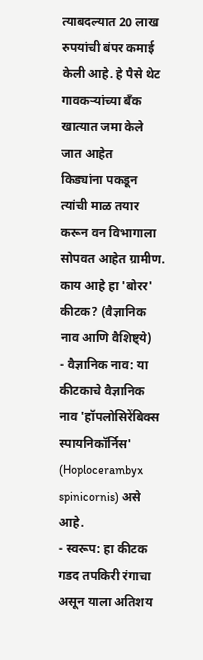त्याबदल्यात 20 लाख रुपयांची बंपर कमाई केली आहे. हे पैसे थेट गावकऱ्यांच्या बँक खात्यात जमा केले जात आहेत
किड्यांना पकडून त्यांची माळ तयार करून वन विभागाला सोपवत आहेत ग्रामीण.
काय आहे हा 'बोरर' कीटक? (वैज्ञानिक नाव आणि वैशिष्ट्ये)
- वैज्ञानिक नाव: या कीटकाचे वैज्ञानिक नाव 'हॉपलोसिरेंबिक्स स्पायनिकॉर्निस' (Hoplocerambyx spinicornis) असे आहे.
- स्वरूप: हा कीटक गडद तपकिरी रंगाचा असून याला अतिशय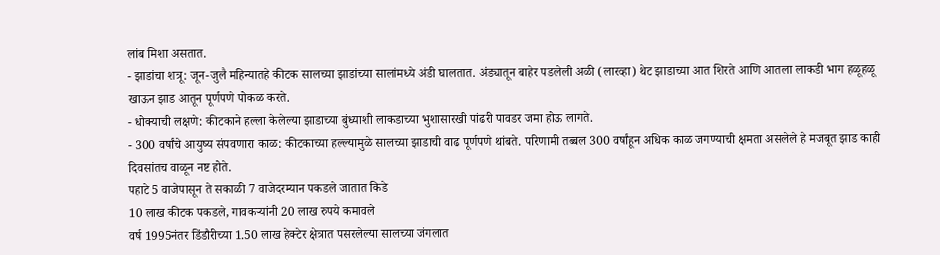लांब मिशा असतात.
- झाडांचा शत्रू: जून-जुलै महिन्यातहे कीटक सालच्या झाडांच्या सालांमध्ये अंडी घालतात. अंड्यातून बाहेर पडलेली अळी (लारव्हा) थेट झाडाच्या आत शिरते आणि आतला लाकडी भाग हळूहळू खाऊन झाड आतून पूर्णपणे पोकळ करते.
- धोक्याची लक्षणे: कीटकाने हल्ला केलेल्या झाडाच्या बुंध्याशी लाकडाच्या भुशासारखी पांढरी पावडर जमा होऊ लागते.
- 300 वर्षांचे आयुष्य संपवणारा काळ: कीटकाच्या हल्ल्यामुळे सालच्या झाडाची वाढ पूर्णपणे थांबते. परिणामी तब्बल 300 वर्षांहून अधिक काळ जगण्याची क्षमता असलेले हे मजबूत झाड काही दिवसांतच वाळून नष्ट होते.
पहाटे 5 वाजेपासून ते सकाळी 7 वाजेदरम्यान पकडले जातात किडे
10 लाख कीटक पकडले, गावकऱ्यांनी 20 लाख रुपये कमावले
वर्ष 1995नंतर डिंडौरीच्या 1.50 लाख हेक्टेर क्षेत्रात पसरलेल्या सालच्या जंगलात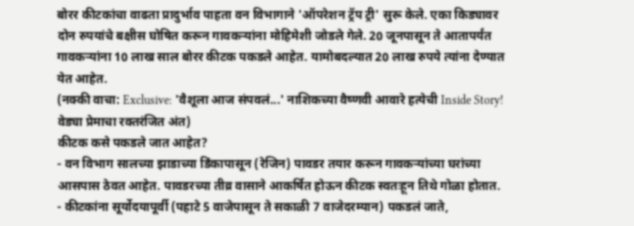बोरर कीटकांचा वाढता प्रादुर्भाव पाहता वन विभागाने 'ऑपरेशन ट्रॅप ट्री' सुरू केले. एका किड्यावर दोन रुपयांचे बक्षीस घोषित करून गावकऱ्यांना मोहिमेशी जोडले गेले. 20 जूनपासून ते आतापर्यंत गावकऱ्यांना 10 लाख साल बोरर कीटक पकडले आहेत. यामोबदल्यात 20 लाख रुपये त्यांना देण्यात येत आहेत.
(नक्की वाचा: Exclusive: 'वैशूला आज संपवलं...' नाशिकच्या वैष्णवी आवारे हत्येची Inside Story! वेड्या प्रेमाचा रक्तरंजित अंत)
कीटक कसे पकडले जात आहेत?
- वन विभाग सालच्या झाडाच्या डिंकापासून (रेजिन) पावडर तयार करून गावकऱ्यांच्या घरांच्या आसपास ठेवत आहेत. पावडरच्या तीव्र वासाने आकर्षित होऊन कीटक स्वतःहून तिथे गोळा होतात.
- कीटकांना सूर्योदयापूर्वी (पहाटे 5 वाजेपासून ते सकाळी 7 वाजेदरम्यान) पकडलं जाते,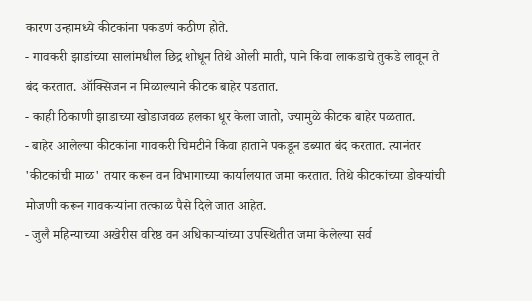कारण उन्हामध्ये कीटकांना पकडणं कठीण होते.
- गावकरी झाडांच्या सालांमधील छिद्र शोधून तिथे ओली माती, पाने किंवा लाकडाचे तुकडे लावून ते बंद करतात. ऑक्सिजन न मिळाल्याने कीटक बाहेर पडतात.
- काही ठिकाणी झाडाच्या खोडाजवळ हलका धूर केला जातो, ज्यामुळे कीटक बाहेर पळतात.
- बाहेर आलेल्या कीटकांना गावकरी चिमटीने किंवा हाताने पकडून डब्यात बंद करतात. त्यानंतर 'कीटकांची माळ' तयार करून वन विभागाच्या कार्यालयात जमा करतात. तिथे कीटकांच्या डोक्यांची मोजणी करून गावकऱ्यांना तत्काळ पैसे दिले जात आहेत.
- जुलै महिन्याच्या अखेरीस वरिष्ठ वन अधिकाऱ्यांच्या उपस्थितीत जमा केलेल्या सर्व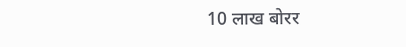10 लाख बोरर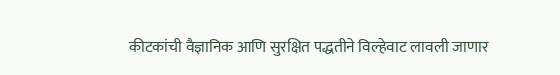कीटकांची वैज्ञानिक आणि सुरक्षित पद्धतीने विल्हेवाट लावली जाणार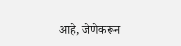आहे, जेणेकरून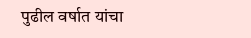पुढील वर्षात यांचा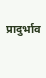प्रादुर्भाव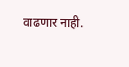वाढणार नाही.